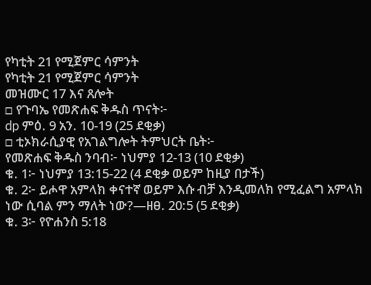የካቲት 21 የሚጀምር ሳምንት
የካቲት 21 የሚጀምር ሳምንት
መዝሙር 17 እና ጸሎት
□ የጉባኤ የመጽሐፍ ቅዱስ ጥናት፦
dp ምዕ. 9 አን. 10-19 (25 ደቂቃ)
□ ቲኦክራሲያዊ የአገልግሎት ትምህርት ቤት፦
የመጽሐፍ ቅዱስ ንባብ፦ ነህምያ 12-13 (10 ደቂቃ)
ቁ. 1፦ ነህምያ 13:15-22 (4 ደቂቃ ወይም ከዚያ በታች)
ቁ. 2፦ ይሖዋ አምላክ ቀናተኛ ወይም እሱ ብቻ እንዲመለክ የሚፈልግ አምላክ ነው ሲባል ምን ማለት ነው?—ዘፀ. 20:5 (5 ደቂቃ)
ቁ. 3፦ የዮሐንስ 5:18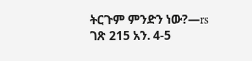ትርጉም ምንድን ነው?—rs ገጽ 215 አን. 4-5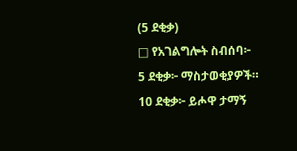(5 ደቂቃ)
□ የአገልግሎት ስብሰባ፦
5 ደቂቃ፦ ማስታወቂያዎች።
10 ደቂቃ፦ ይሖዋ ታማኝ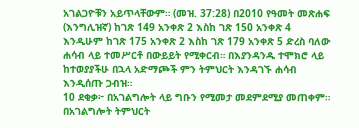አገልጋዮቹን አይጥላቸውም። (መዝ. 37:28) በ2010 የዓመት መጽሐፍ (እንግሊዝኛ) ከገጽ 149 አንቀጽ 2 እስከ ገጽ 150 አንቀጽ 4 እንዲሁም ከገጽ 175 አንቀጽ 2 እስከ ገጽ 179 አንቀጽ 5 ድረስ ባለው ሐሳብ ላይ ተመሥርቶ በውይይት የሚቀርብ። በእያንዳንዱ ተሞክሮ ላይ ከተወያያችሁ በኋላ አድማጮች ምን ትምህርት እንዳገኙ ሐሳብ እንዲሰጡ ጋብዝ።
10 ደቂቃ፦ በአገልግሎት ላይ ግቡን የሚመታ መደምደሚያ መጠቀም። በአገልግሎት ትምህርት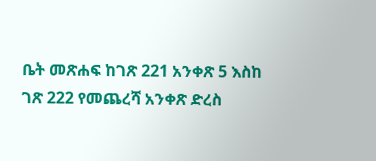ቤት መጽሐፍ ከገጽ 221 አንቀጽ 5 እስከ ገጽ 222 የመጨረሻ አንቀጽ ድረስ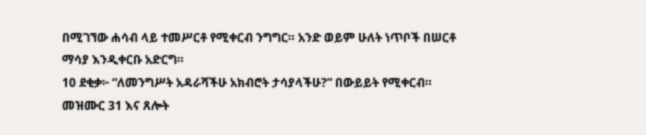በሚገኘው ሐሳብ ላይ ተመሥርቶ የሚቀርብ ንግግር። አንድ ወይም ሁለት ነጥቦች በሠርቶ ማሳያ እንዲቀርቡ አድርግ።
10 ደቂቃ፦ “ለመንግሥት አዳራሻችሁ አክብሮት ታሳያላችሁ?” በውይይት የሚቀርብ።
መዝሙር 31 እና ጸሎት